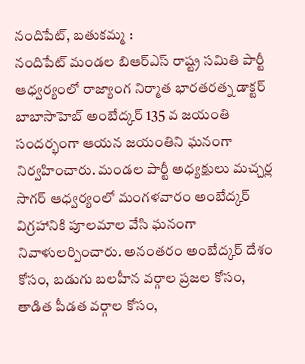నందిపేట్, బతుకమ్మ :
నందిపేట్ మండల బిఆర్ఎస్ రాష్ట్ర సమితి పార్టీ ఆధ్వర్యంలో రాజ్యాంగ నిర్మాత భారతరత్న డాక్టర్ బాబాసాహెబ్ అంబేద్కర్ 135 వ జయంతి సందర్భంగా ఆయన జయంతిని ఘనంగా నిర్వహించారు. మండల పార్టీ అధ్యక్షులు మచ్చర్ల సాగర్ ఆధ్వర్యంలో మంగళవారం అంబేద్కర్ విగ్రహానికి పూలమాల వేసి ఘనంగా నివాళులర్పించారు. అనంతరం అంబేద్కర్ దేశం కోసం, బడుగు బలహీన వర్గాల ప్రజల కోసం, తాడిత పీడత వర్గాల కోసం,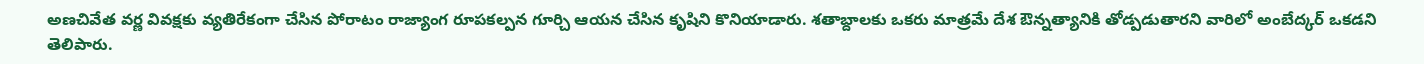అణచివేత వర్ణ వివక్షకు వ్యతిరేకంగా చేసిన పోరాటం రాజ్యాంగ రూపకల్పన గూర్చి ఆయన చేసిన కృషిని కొనియాడారు. శతాబ్దాలకు ఒకరు మాత్రమే దేశ ఔన్నత్యానికి తోడ్పడుతారని వారిలో అంబేద్కర్ ఒకడని తెలిపారు.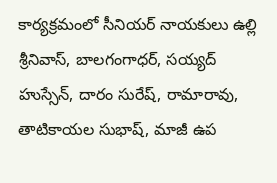కార్యక్రమంలో సీనియర్ నాయకులు ఉల్లి శ్రీనివాస్, బాలగంగాధర్, సయ్యద్ హుస్సేన్, దారం సురేష్, రామారావు, తాటికాయల సుభాష్, మాజీ ఉప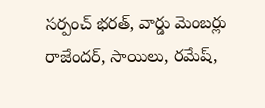సర్పంచ్ భరత్, వార్డు మెంబర్లు రాజేందర్, సాయిలు, రమేష్,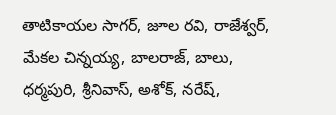తాటికాయల సాగర్, జూల రవి, రాజేశ్వర్, మేకల చిన్నయ్య, బాలరాజ్, బాలు, ధర్మపురి, శ్రీనివాస్, అశోక్, నరేష్,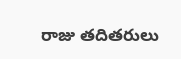రాజు తదితరులు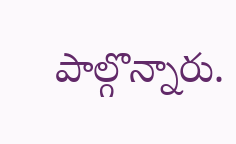పాల్గొన్నారు.